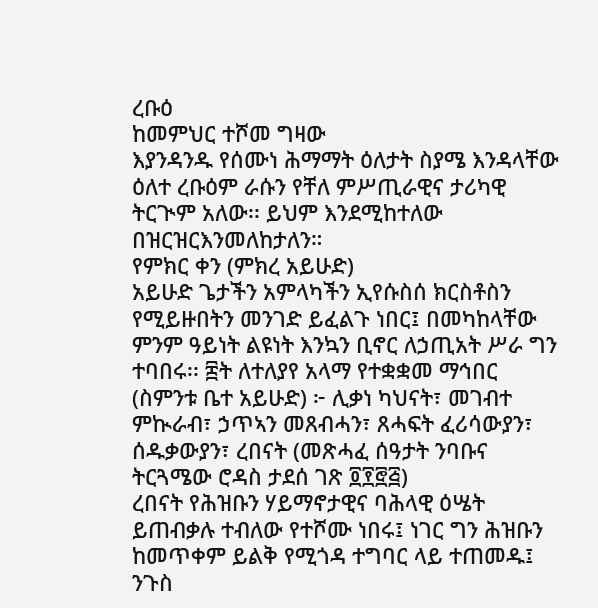ረቡዕ
ከመምህር ተሾመ ግዛው
እያንዳንዱ የሰሙነ ሕማማት ዕለታት ስያሜ እንዳላቸው ዕለተ ረቡዕም ራሱን የቸለ ምሥጢራዊና ታሪካዊ ትርጒም አለው፡፡ ይህም እንደሚከተለው በዝርዝርእንመለከታለን።
የምክር ቀን (ምክረ አይሁድ)
አይሁድ ጌታችን አምላካችን ኢየሱስሰ ክርስቶስን የሚይዙበትን መንገድ ይፈልጉ ነበር፤ በመካከላቸው ምንም ዓይነት ልዩነት እንኳን ቢኖር ለኃጢአት ሥራ ግን ተባበሩ፡፡ ፰ት ለተለያየ አላማ የተቋቋመ ማኅበር (ስምንቱ ቤተ አይሁድ) ፦ ሊቃነ ካህናት፣ መገብተ ምኲራብ፣ ኃጥኣን መጸብሓን፣ ጸሓፍት ፈሪሳውያን፣ ሰዱቃውያን፣ ረበናት (መጽሓፈ ሰዓታት ንባቡና ትርጓሜው ሮዳስ ታደሰ ገጽ ፬፻፸፭)
ረበናት የሕዝቡን ሃይማኖታዊና ባሕላዊ ዕሤት ይጠብቃሉ ተብለው የተሾሙ ነበሩ፤ ነገር ግን ሕዝቡን ከመጥቀም ይልቅ የሚጎዳ ተግባር ላይ ተጠመዱ፤ ንጉስ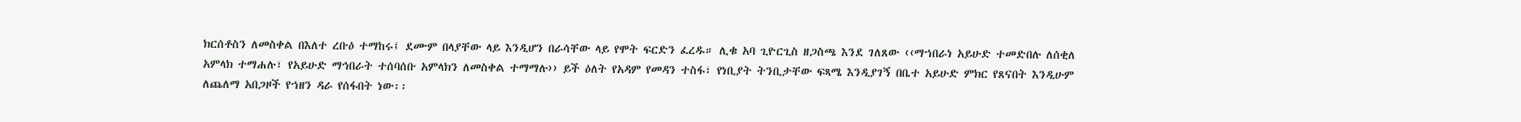ክርሰቶስን ለመስቀል በእለተ ረቡዕ ተማከሩ፤ ደሙም በላያቸው ላይ እንዲሆን በራሳቸው ላይ የሞት ፍርድን ፈረዱ። ሊቁ አባ ጊዮርጊስ ዘጋስጫ እንደ ገለጸው ‹‹ማኀበራነ አይሁድ ተመድበሉ ለሰቂለ አምላክ ተማሐሉ፣ የአይሁድ ማኅበራት ተሰባሰቡ አምላክን ለመስቀል ተማማሉ›› ይች ዕለት የአዳም የመዳን ተስፋ፣ የነቢያት ትንቢታቸው ፍጻሜ እንዲያገኝ በቤተ አይሁድ ምክር የጸናበት እንዲሁም ለጨለማ አበጋዞች የኀዘን ዳራ የሰፋበት ነው፡፡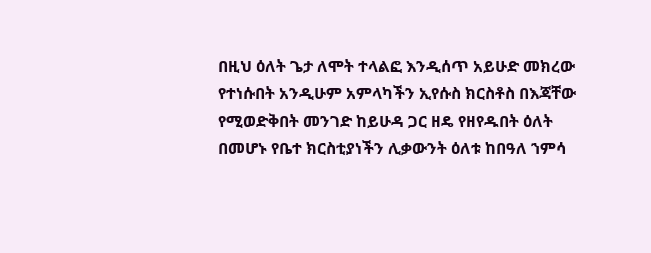በዚህ ዕለት ጌታ ለሞት ተላልፎ እንዲሰጥ አይሁድ መክረው የተነሱበት አንዲሁም አምላካችን ኢየሱስ ክርስቶስ በእጃቸው የሚወድቅበት መንገድ ከይሁዳ ጋር ዘዴ የዘየዱበት ዕለት በመሆኑ የቤተ ክርስቲያነችን ሊቃውንት ዕለቱ ከበዓለ ኀምሳ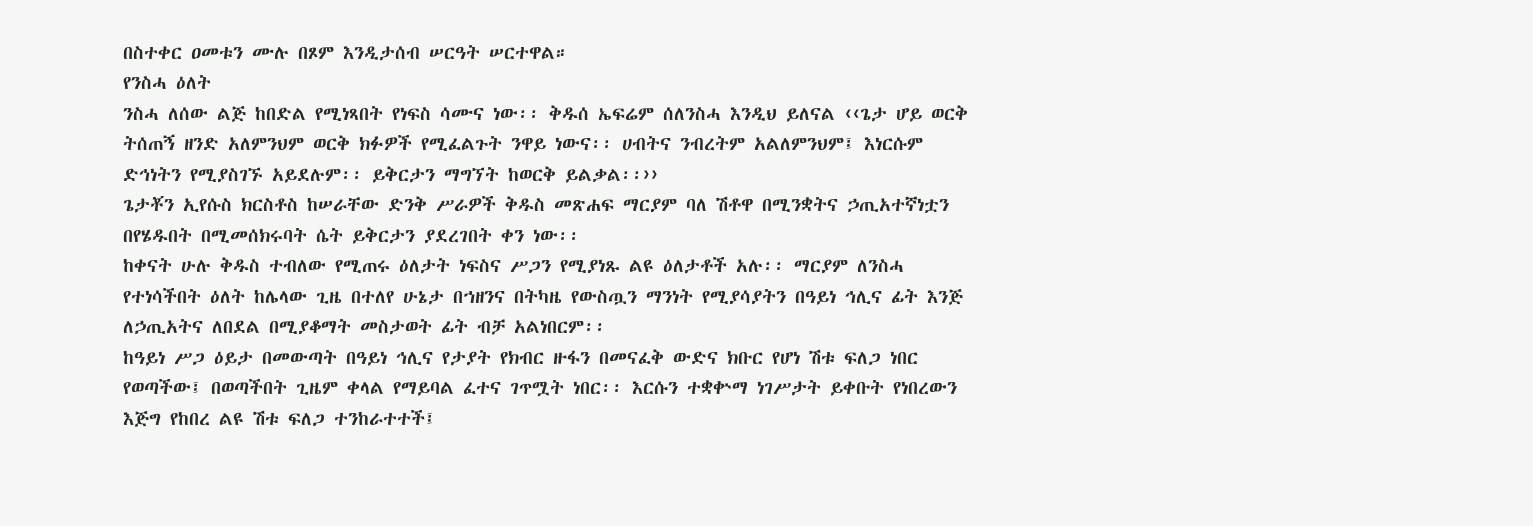በስተቀር ዐመቱን ሙሉ በጾም እንዲታሰብ ሠርዓት ሠርተዋል።
የንስሓ ዕለት
ንስሓ ለሰው ልጅ ከበድል የሚነጻበት የነፍስ ሳሙና ነው፡፡ ቅዱሰ ኤፍሬም ሰለንስሓ እንዲህ ይለናል ‹‹ጌታ ሆይ ወርቅ ትሰጠኝ ዘንድ አለምንህም ወርቅ ክፉዎች የሚፈልጉት ንዋይ ነውና፡፡ ሀብትና ንብረትም አልለምንህም፤ እነርሱም ድኅነትን የሚያስገኙ አይደሉም፡፡ ይቅርታን ማግኘት ከወርቅ ይልቃል፡፡››
ጌታቾን ኢየሱስ ክርስቶስ ከሠራቸው ድንቅ ሥራዎች ቅዱስ መጽሐፍ ማርያም ባለ ሽቶዋ በሚንቋትና ኃጢአተኛነቷን በየሄዱበት በሚመሰክሩባት ሴት ይቅርታን ያደረገበት ቀን ነው፡፡
ከቀናት ሁሉ ቅዱስ ተብለው የሚጠሩ ዕለታት ነፍስና ሥጋን የሚያነጹ ልዩ ዕለታቶች አሉ፡፡ ማርያም ለንስሓ የተነሳችበት ዕለት ከሌላው ጊዜ በተለየ ሁኔታ በኀዘንና በትካዜ የውስጧን ማንነት የሚያሳያትን በዓይነ ኅሊና ፊት እንጅ ለኃጢአትና ለበደል በሚያቆማት መስታወት ፊት ብቻ አልነበርም፡፡
ከዓይነ ሥጋ ዕይታ በመውጣት በዓይነ ኅሊና የታያት የክብር ዙፋን በመናፈቅ ውድና ክቡር የሆነ ሽቱ ፍለጋ ነበር የወጣችው፤ በወጣችበት ጊዜም ቀላል የማይባል ፈተና ገጥሟት ነበር፡፡ እርሱን ተቋቍማ ነገሥታት ይቀቡት የነበረውን እጅግ የከበረ ልዩ ሽቱ ፍለጋ ተንከራተተች፤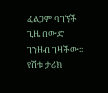ፈልጋም ባገኘች ጊዜ በውድ ገንዘብ ገዛችው፡፡
የሽቱ ታሪክ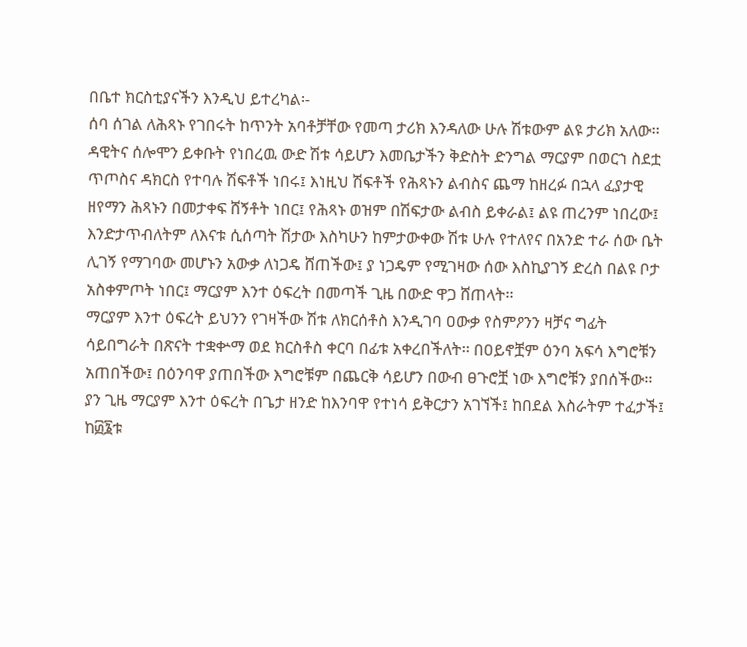በቤተ ክርስቲያናችን እንዲህ ይተረካል፡-
ሰባ ሰገል ለሕጻኑ የገበሩት ከጥንት አባቶቻቸው የመጣ ታሪክ እንዳለው ሁሉ ሽቱውም ልዩ ታሪክ አለው፡፡ ዳዊትና ሰሎሞን ይቀቡት የነበረዉ ውድ ሽቱ ሳይሆን እመቤታችን ቅድስት ድንግል ማርያም በወርኀ ስደቷ ጥጦስና ዳክርስ የተባሉ ሽፍቶች ነበሩ፤ እነዚህ ሽፍቶች የሕጻኑን ልብስና ጨማ ከዘረፉ በኋላ ፈያታዊ ዘየማን ሕጻኑን በመታቀፍ ሸኝቶት ነበር፤ የሕጻኑ ወዝም በሽፍታው ልብስ ይቀራል፤ ልዩ ጠረንም ነበረው፤ እንድታጥብለትም ለእናቱ ሲሰጣት ሽታው እስካሁን ከምታውቀው ሽቱ ሁሉ የተለየና በአንድ ተራ ሰው ቤት ሊገኝ የማገባው መሆኑን አውቃ ለነጋዴ ሸጠችው፤ ያ ነጋዴም የሚገዛው ሰው እስኪያገኝ ድረስ በልዩ ቦታ አስቀምጦት ነበር፤ ማርያም እንተ ዕፍረት በመጣች ጊዜ በውድ ዋጋ ሸጠላት፡፡
ማርያም እንተ ዕፍረት ይህንን የገዛችው ሽቱ ለክርሰቶስ እንዲገባ ዐውቃ የስምዖንን ዛቻና ግፊት ሳይበግራት በጽናት ተቋቍማ ወደ ክርስቶስ ቀርባ በፊቱ አቀረበችለት፡፡ በዐይኖቿም ዕንባ አፍሳ እግሮቹን አጠበችው፤ በዕንባዋ ያጠበችው እግሮቹም በጨርቅ ሳይሆን በውብ ፀጉሮቿ ነው እግሮቹን ያበሰችው፡፡
ያን ጊዜ ማርያም እንተ ዕፍረት በጌታ ዘንድ ከእንባዋ የተነሳ ይቅርታን አገኘች፤ ከበደል እስራትም ተፈታች፤ ከ፴፮ቱ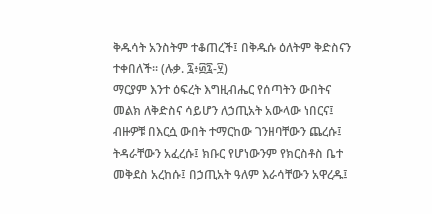ቅዱሳት አንስትም ተቆጠረች፤ በቅዱሱ ዕለትም ቅድስናን ተቀበለች፡፡ (ሉቃ. ፯፥፴፯-፶)
ማርያም እንተ ዕፍረት እግዚብሔር የሰጣትን ውበትና መልክ ለቅድስና ሳይሆን ለኃጢአት አውላው ነበርና፤ ብዙዎቹ በእርሷ ውበት ተማርከው ገንዘባቸውን ጨረሱ፤ ትዳራቸውን አፈረሱ፤ ክቡር የሆነውንም የክርስቶስ ቤተ መቅደስ አረከሱ፤ በኃጢአት ዓለም እራሳቸውን አዋረዱ፤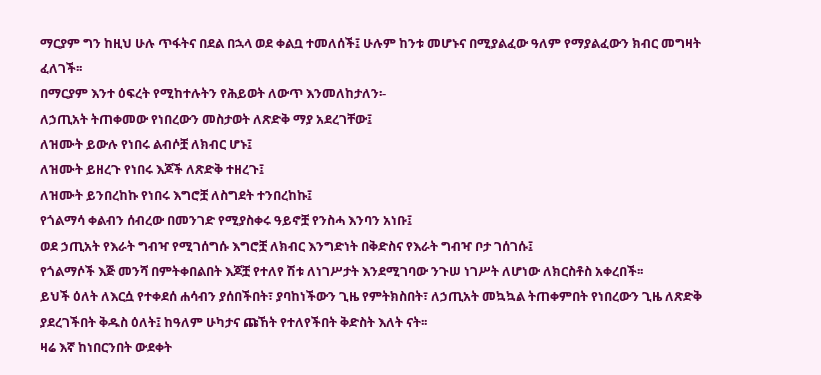ማርያም ግን ከዚህ ሁሉ ጥፋትና በደል በኋላ ወደ ቀልቧ ተመለሰች፤ ሁሉም ከንቱ መሆኑና በሚያልፈው ዓለም የማያልፈውን ክብር መግዛት ፈለገች፡፡
በማርያም እንተ ዕፍረት የሚከተሉትን የሕይወት ለውጥ እንመለከታለን፡-
ለኃጢአት ትጠቀመው የነበረውን መስታወት ለጽድቅ ማያ አደረገቸው፤
ለዝሙት ይውሉ የነበሩ ልብሶቿ ለክብር ሆኑ፤
ለዝሙት ይዘረጉ የነበሩ እጆች ለጽድቅ ተዘረጉ፤
ለዝሙት ይንበረከኩ የነበሩ እግሮቿ ለስግደት ተንበረከኩ፤
የጎልማሳ ቀልብን ሰብረው በመንገድ የሚያስቀሩ ዓይኖቿ የንስሓ እንባን አነቡ፤
ወደ ኃጢአት የእራት ግብዣ የሚገሰግሱ እግሮቿ ለክብር እንግድነት በቅድስና የእራት ግብዣ ቦታ ገሰገሱ፤
የጎልማሶች እጅ መንሻ በምትቀበልበት እጆቿ የተለየ ሽቱ ለነገሥታት እንደሚገባው ንጉሠ ነገሥት ለሆነው ለክርስቶስ አቀረበች፡፡
ይህች ዕለት ለእርሷ የተቀደሰ ሐሳብን ያሰበችበት፣ ያባከነችውን ጊዜ የምትክስበት፣ ለኃጢአት መኳኳል ትጠቀምበት የነበረውን ጊዜ ለጽድቅ ያደረገችበት ቅዱስ ዕለት፤ ከዓለም ሁካታና ጩኸት የተለየችበት ቅድስት እለት ናት፡፡
ዛሬ እኛ ከነበርንበት ውደቀት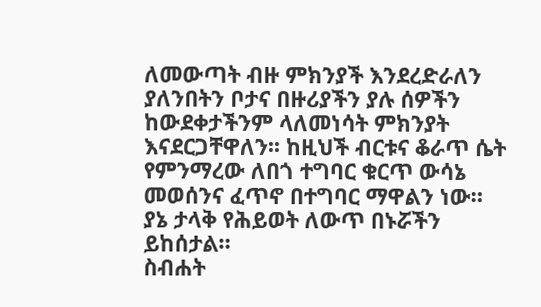ለመውጣት ብዙ ምክንያች እንደረድራለን ያለንበትን ቦታና በዙሪያችን ያሉ ሰዎችን ከውደቀታችንም ላለመነሳት ምክንያት እናደርጋቸዋለን፡፡ ከዚህች ብርቱና ቆራጥ ሴት የምንማረው ለበጎ ተግባር ቁርጥ ውሳኔ መወሰንና ፈጥኖ በተግባር ማዋልን ነው። ያኔ ታላቅ የሕይወት ለውጥ በኑሯችን ይከሰታል።
ስብሐት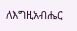ለእግዚአብሔር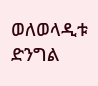ወለወላዲቱ ድንግል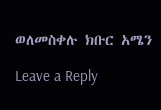ወለመስቀሉ ክቡር አሜን

Leave a Reply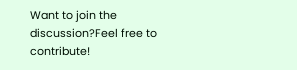Want to join the discussion?Feel free to contribute!